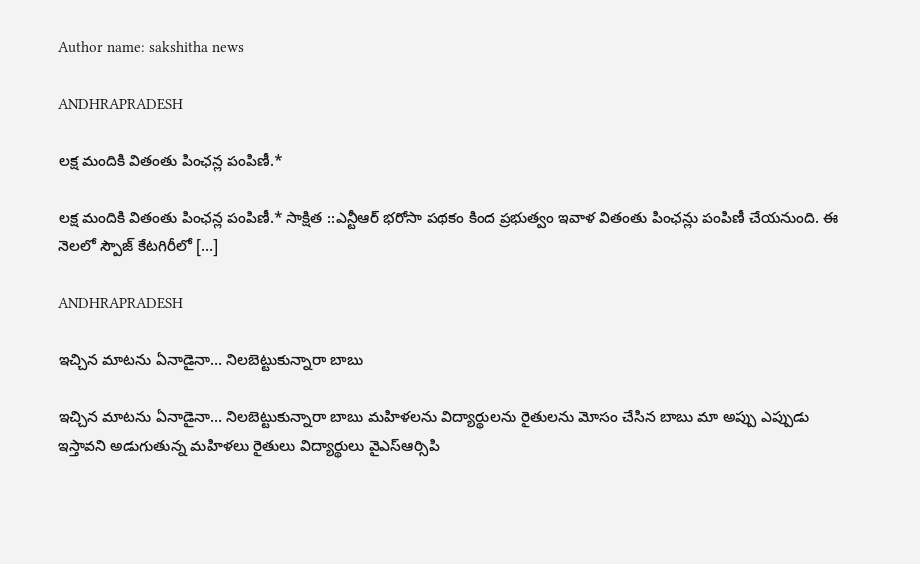Author name: sakshitha news

ANDHRAPRADESH

లక్ష మందికి వితంతు పింఛన్ల పంపిణీ.*

లక్ష మందికి వితంతు పింఛన్ల పంపిణీ.* సాక్షిత ::ఎన్టీఆర్ భరోసా పథకం కింద ప్రభుత్వం ఇవాళ వితంతు పింఛన్లు పంపిణీ చేయనుంది. ఈ నెలలో స్పౌజ్ కేటగిరీలో […]

ANDHRAPRADESH

ఇచ్చిన మాటను ఏనాడైనా… నిలబెట్టుకున్నారా బాబు

ఇచ్చిన మాటను ఏనాడైనా… నిలబెట్టుకున్నారా బాబు మహిళలను విద్యార్థులను రైతులను మోసం చేసిన బాబు మా అప్పు ఎప్పుడు ఇస్తావని అడుగుతున్న మహిళలు రైతులు విద్యార్థులు వైఎస్ఆర్సిపి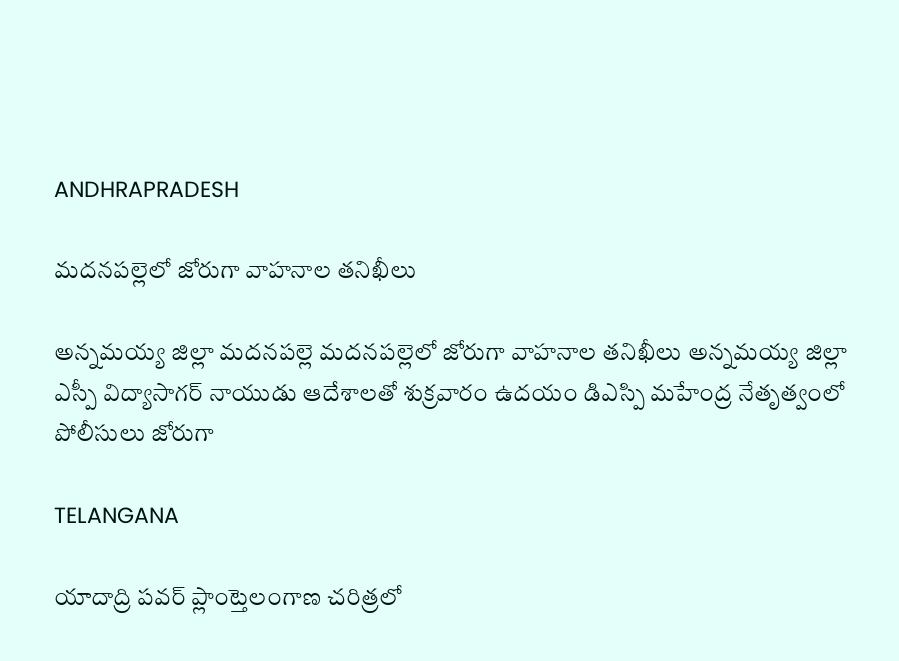ANDHRAPRADESH

మదనపల్లెలో జోరుగా వాహనాల తనిఖీలు

అన్నమయ్య జిల్లా మదనపల్లె మదనపల్లెలో జోరుగా వాహనాల తనిఖీలు అన్నమయ్య జిల్లా ఎస్పీ విద్యాసాగర్ నాయుడు ఆదేశాలతో శుక్రవారం ఉదయం డిఎస్పి మహేంద్ర నేతృత్వంలో పోలీసులు జోరుగా

TELANGANA

యాదాద్రి పవర్ ప్లాంట్తెలంగాణ చరిత్రలో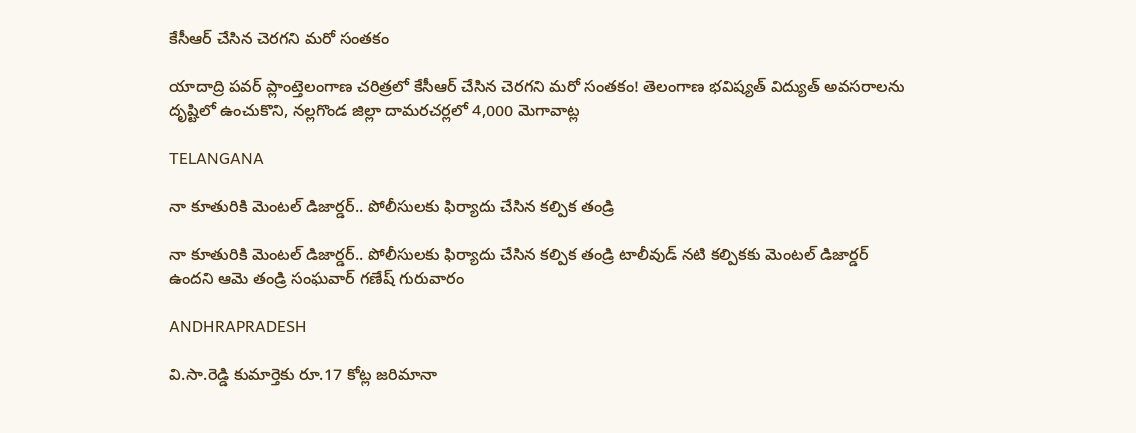కేసీఆర్ చేసిన చెరగని మరో సంతకం

యాదాద్రి పవర్ ప్లాంట్తెలంగాణ చరిత్రలో కేసీఆర్ చేసిన చెరగని మరో సంతకం! తెలంగాణ భవిష్యత్ విద్యుత్ అవసరాలను దృష్టిలో ఉంచుకొని, నల్లగొండ జిల్లా దామరచర్లలో 4,000 మెగావాట్ల

TELANGANA

నా కూతురికి మెంటల్ డిజార్డర్.. పోలీసులకు ఫిర్యాదు చేసిన కల్పిక తండ్రి

నా కూతురికి మెంటల్ డిజార్డర్.. పోలీసులకు ఫిర్యాదు చేసిన కల్పిక తండ్రి టాలీవుడ్ నటి కల్పికకు మెంటల్ డిజార్డర్ ఉందని ఆమె తండ్రి సంఘవార్ గణేష్ గురువారం

ANDHRAPRADESH

వి.సా.రెడ్డి కుమార్తెకు రూ.17 కోట్ల జరిమానా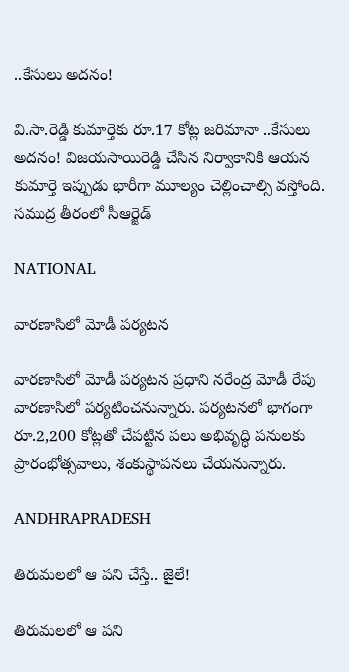..కేసులు అదనం!

వి.సా.రెడ్డి కుమార్తెకు రూ.17 కోట్ల జరిమానా ..కేసులు అదనం! విజయసాయిరెడ్డి చేసిన నిర్వాకానికి ఆయన కుమార్తె ఇప్పుడు భారీగా మూల్యం చెల్లించాల్సి వస్తోంది. సముద్ర తీరంలో సీఆర్జెడ్

NATIONAL

వారణాసిలో మోడీ పర్యటన

వారణాసిలో మోడీ పర్యటన ప్రధాని నరేంద్ర మోడీ రేపు వారణాసిలో పర్యటించనున్నారు. పర్యటనలో భాగంగా రూ.2,200 కోట్లతో చేపట్టిన పలు అభివృద్ధి పనులకు ప్రారంభోత్సవాలు, శంకుస్థాపనలు చేయనున్నారు.

ANDHRAPRADESH

తిరుమలలో ఆ పని చేస్తే.. జైలే!

తిరుమలలో ఆ పని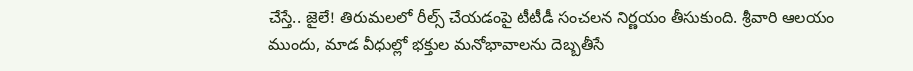చేస్తే.. జైలే! తిరుమలలో రీల్స్ చేయడంపై టీటీడీ సంచలన నిర్ణయం తీసుకుంది. శ్రీవారి ఆలయం ముందు, మాడ వీధుల్లో భక్తుల మనోభావాలను దెబ్బతీసే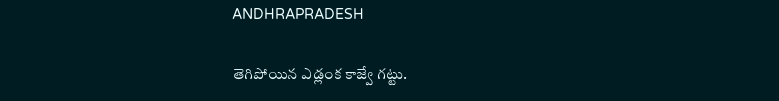ANDHRAPRADESH

తెగిపోయిన ఎడ్లంక కాజ్వే గట్టు.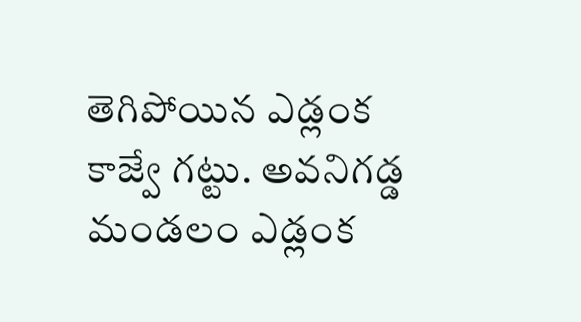తెగిపోయిన ఎడ్లంక కాజ్వే గట్టు. అవనిగడ్డ మండలం ఎడ్లంక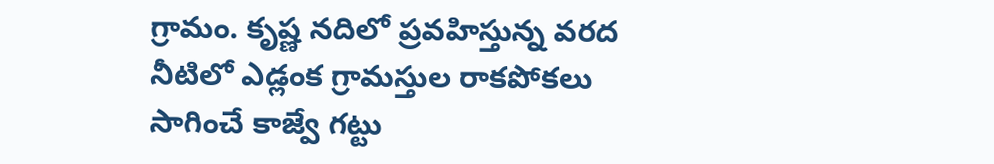గ్రామం. కృష్ణ నదిలో ప్రవహిస్తున్న వరద నీటిలో ఎడ్లంక గ్రామస్తుల రాకపోకలు సాగించే కాజ్వే గట్టు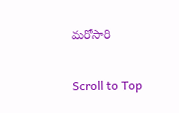మరోసారి

Scroll to Top